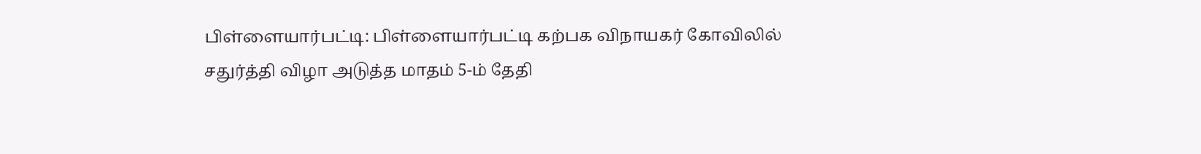பிள்ளையார்பட்டி: பிள்ளையார்பட்டி கற்பக விநாயகர் கோவிலில் சதுர்த்தி விழா அடுத்த மாதம் 5-ம் தேதி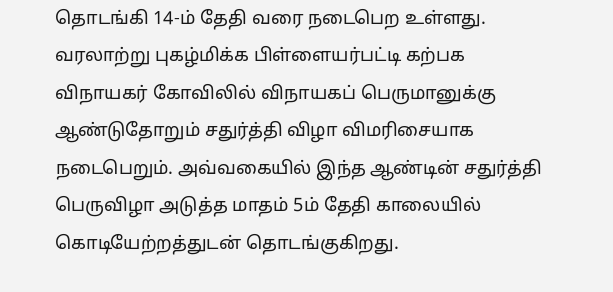தொடங்கி 14-ம் தேதி வரை நடைபெற உள்ளது. வரலாற்று புகழ்மிக்க பிள்ளையர்பட்டி கற்பக விநாயகர் கோவிலில் விநாயகப் பெருமானுக்கு ஆண்டுதோறும் சதுர்த்தி விழா விமரிசையாக நடைபெறும். அவ்வகையில் இந்த ஆண்டின் சதுர்த்தி பெருவிழா அடுத்த மாதம் 5ம் தேதி காலையில் கொடியேற்றத்துடன் தொடங்குகிறது.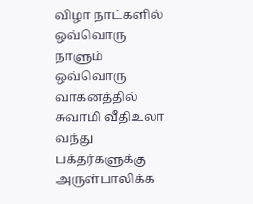விழா நாட்களில் ஒவ்வொரு நாளும் ஒவ்வொரு வாகனத்தில் சுவாமி வீதிஉலா வந்து பக்தர்களுக்கு அருள்பாலிக்க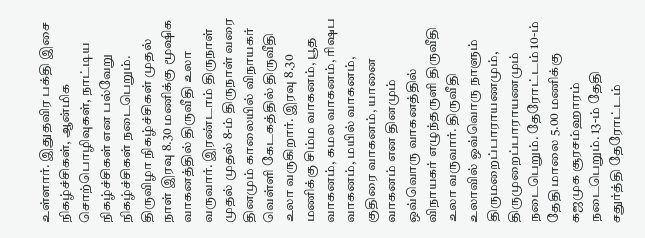உள்ளார். இதுதவிர பக்தி இசை நிகழ்ச்சிகள், ஆன்மிக சொற்பொழிவுகள், நாட்டிய நிகழ்ச்சிகள் என பல்வேறு நிகழ்ச்சிகள் நடைபெறும். திருவிழா நிகழ்ச்சிகள் முதல் நாள் இரவு 8.30 மணிக்கு மூஷிக வாகனத்தில் திருவீதி உலா வருவார். இரண்டாம் திருநாள் முதல் முதல் 8-ம் திருநாள் வரை தினமும் காலையில் விநாயகர் வெள்ளி கேடகத்தில் திருவீதி உலா வருகிறார். இரவு 8.30 மணிக்கு சிம்ம வாகனம், பூத வாகனம், கமல வாகனம், ரிஷப வாகனம், மயில் வாகனம், குதிரை வாகனம், யானை வாகனம் என தினமும் ஒவ்வொரு வாகனத்தில் விநாயகர் எழுந்தருளி திருவீதி உலா வருவார். திருவீதி உலாவில் ஒவ்வொரு நாளும் திருமறைப்பாராயணமும், திருமுறைப்பாராயணமும் நடைபெறும். தேரோட்டம் 10-ம் தேதி மாலை 5.00 மணிக்கு கஜமுக சூரசம்ஹாரம் நடைபெறும். 13-ம் தேதி சதுர்த்தி தேரோட்டம்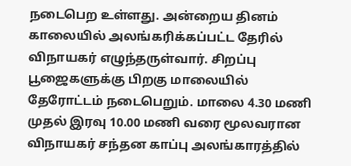நடைபெற உள்ளது. அன்றைய தினம் காலையில் அலங்கரிக்கப்பட்ட தேரில் விநாயகர் எழுந்தருள்வார். சிறப்பு பூஜைகளுக்கு பிறகு மாலையில் தேரோட்டம் நடைபெறும். மாலை 4.30 மணி முதல் இரவு 10.00 மணி வரை மூலவரான விநாயகர் சந்தன காப்பு அலங்காரத்தில்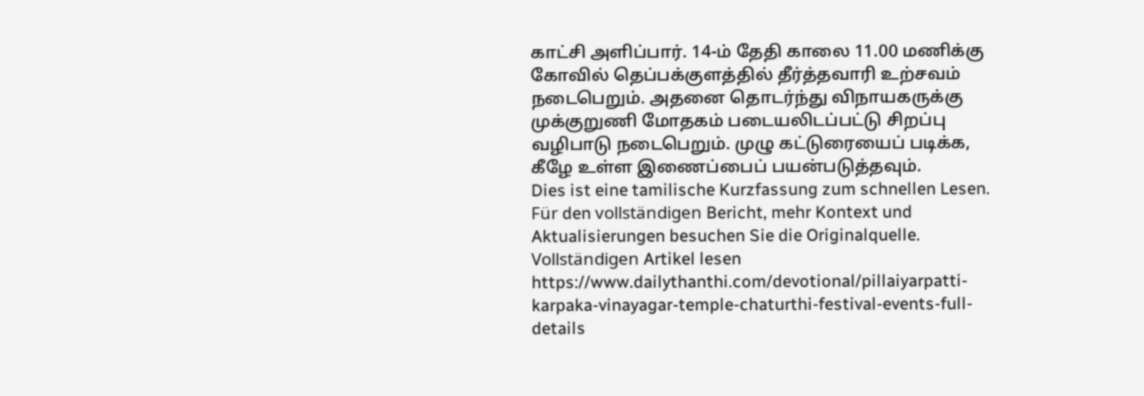காட்சி அளிப்பார். 14-ம் தேதி காலை 11.00 மணிக்கு கோவில் தெப்பக்குளத்தில் தீர்த்தவாரி உற்சவம் நடைபெறும். அதனை தொடர்ந்து விநாயகருக்கு முக்குறுணி மோதகம் படையலிடப்பட்டு சிறப்பு வழிபாடு நடைபெறும். முழு கட்டுரையைப் படிக்க, கீழே உள்ள இணைப்பைப் பயன்படுத்தவும்.
Dies ist eine tamilische Kurzfassung zum schnellen Lesen. Für den vollständigen Bericht, mehr Kontext und Aktualisierungen besuchen Sie die Originalquelle.
Vollständigen Artikel lesen
https://www.dailythanthi.com/devotional/pillaiyarpatti-karpaka-vinayagar-temple-chaturthi-festival-events-full-details